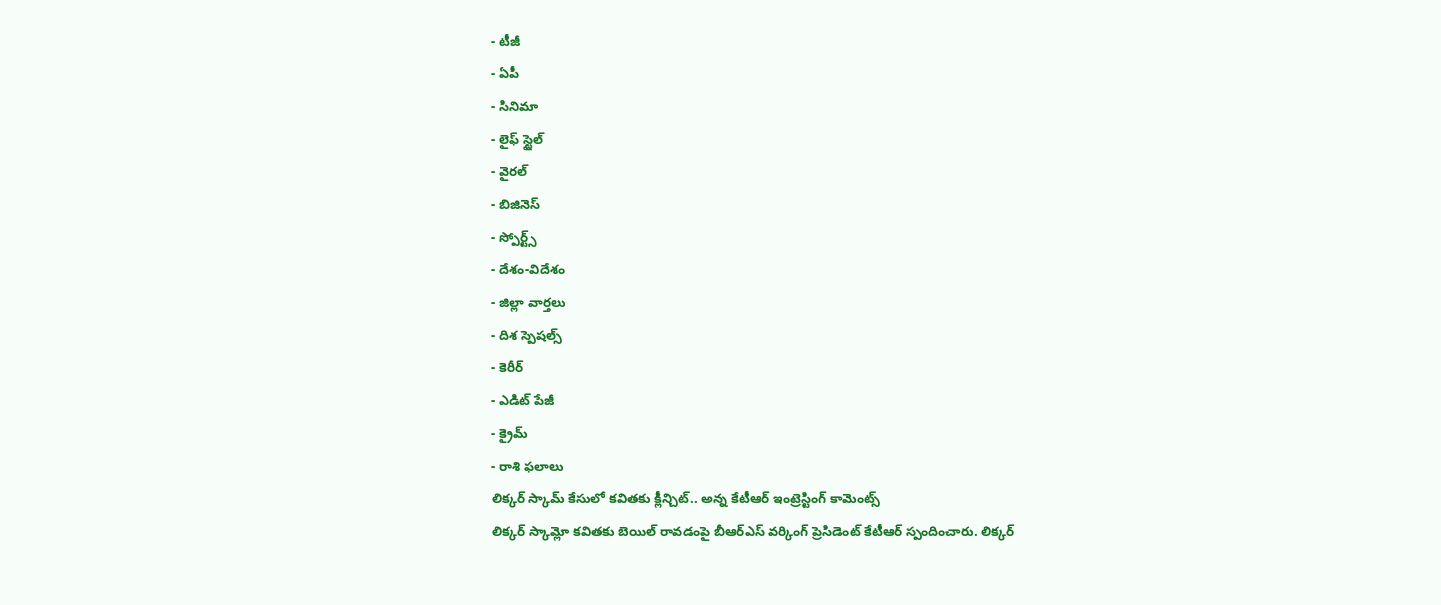- టీజీ
- ఏపీ
- సినిమా
- లైఫ్ స్టైల్
- వైరల్
- బిజినెస్
- స్పోర్ట్స్
- దేశం-విదేశం
- జిల్లా వార్తలు
- దిశ స్పెషల్స్
- కెరీర్
- ఎడిట్ పేజీ
- క్రైమ్
- రాశి ఫలాలు
లిక్కర్ స్కామ్ కేసులో కవితకు క్లీన్చిట్.. అన్న కేటీఆర్ ఇంట్రెస్టింగ్ కామెంట్స్
లిక్కర్ స్కామ్లో కవితకు బెయిల్ రావడంపై బీఆర్ఎస్ వర్కింగ్ ప్రెసిడెంట్ కేటీఆర్ స్పందించారు. లిక్కర్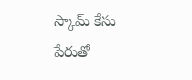స్కామ్ కేసు పేరుతో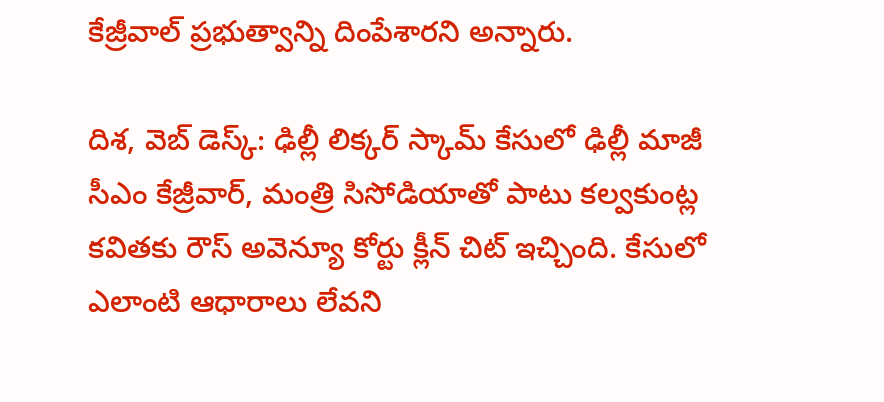కేజ్రీవాల్ ప్రభుత్వాన్ని దింపేశారని అన్నారు.

దిశ, వెబ్ డెస్క్: ఢిల్లీ లిక్కర్ స్కామ్ కేసులో ఢిల్లీ మాజీ సీఎం కేజ్రీవార్, మంత్రి సిసోడియాతో పాటు కల్వకుంట్ల కవితకు రౌస్ అవెన్యూ కోర్టు క్లీన్ చిట్ ఇచ్చింది. కేసులో ఎలాంటి ఆధారాలు లేవని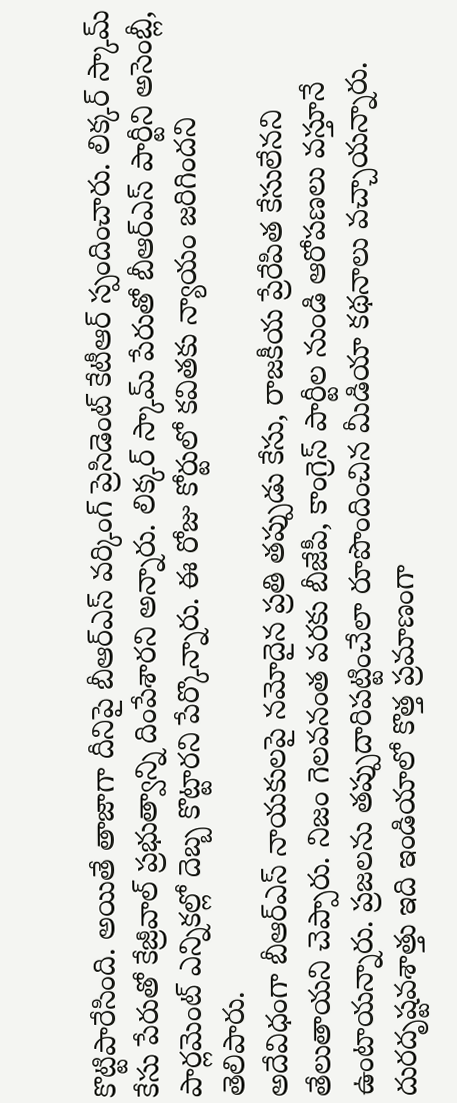కొట్టిపారేసింది. అయితే తాజాగా దీనిపై బీఆర్ఎస్ వర్కింగ్ ప్రెసిడెంట్ కేటీఆర్ స్పందించారు. లిక్కర్ స్కామ్ కేసు పేరుతో కేజ్రీవాల్ ప్రభుత్వాన్ని దింపేశారని అన్నారు. లిక్కర్ స్కామ్ పేరుతో బీఆర్ఎస్ పార్టీని అసెంబ్లీ, పార్లమెంట్ ఎన్నికల్లో దెబ్బ కొట్టారని పేర్కొన్నారు. ఈ రోజు కోర్టులో కవితకు న్యాయం జరిగిందని తెలిపారు.
అదేవిధంగా బీఆర్ఎస్ నాయకులపై నమోదైన ప్రతి తప్పుడు కేసు, రాజకీయ ప్రేరేపిత కేసులేనని తేలుతాయని చెప్పారు. నిజం గెలవనంత వరకు బీజేపీ, కాంగ్రెస్ పార్టీల నుండి ఆరోపణలు వస్తూనే ఉంటాయన్నారు. ప్రజలను తప్పుదారిపట్టించేలా రూపొందించిన మీడియా కథనాలు వచ్చాయన్నారు. దురదృష్టవశాత్తు ఇది ఇండియాలో కొత్త ప్రమాణంగా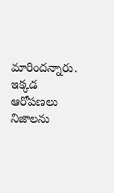మారిందన్నారు. ఇక్కడ ఆరోపణలు నిజాలను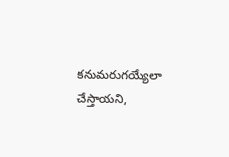కనుమరుగయ్యేలా చేస్తాయని,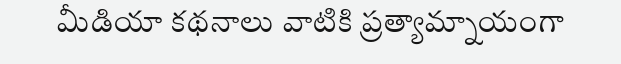మీడియా కథనాలు వాటికి ప్రత్యామ్నాయంగా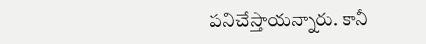పనిచేస్తాయన్నారు. కానీ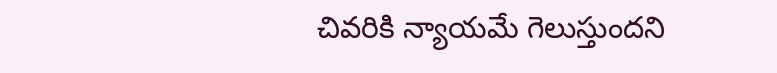చివరికి న్యాయమే గెలుస్తుందని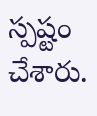స్పష్టం చేశారు.